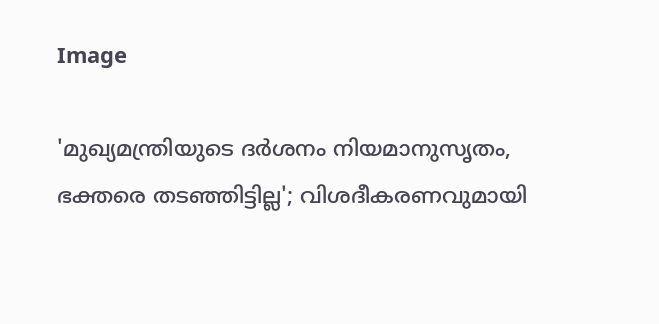Image

'മുഖ്യമന്ത്രിയുടെ ദർശനം നിയമാനുസൃതം, ഭക്തരെ തടഞ്ഞിട്ടില്ല'; വിശദീകരണവുമായി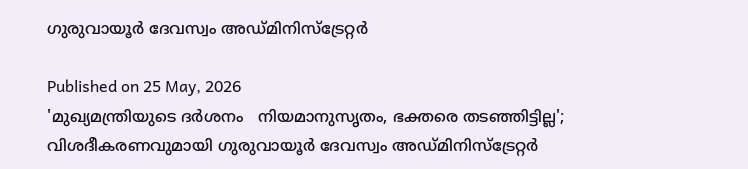ഗുരുവായൂർ ദേവസ്വം അഡ്മിനിസ്ട്രേറ്റർ

Published on 25 May, 2026
'മുഖ്യമന്ത്രിയുടെ ദർശനം   നിയമാനുസൃതം, ഭക്തരെ തടഞ്ഞിട്ടില്ല'; വിശദീകരണവുമായി ഗുരുവായൂർ ദേവസ്വം അഡ്മിനിസ്ട്രേറ്റർ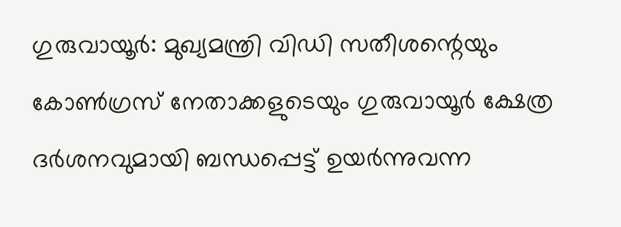ഗുരുവായൂർ: മുഖ്യമന്ത്രി വിഡി സതീശന്റെയും കോൺഗ്രസ് നേതാക്കളുടെയും ഗുരുവായൂർ ക്ഷേത്ര ദർശനവുമായി ബന്ധപ്പെട്ട് ഉയർന്നുവന്ന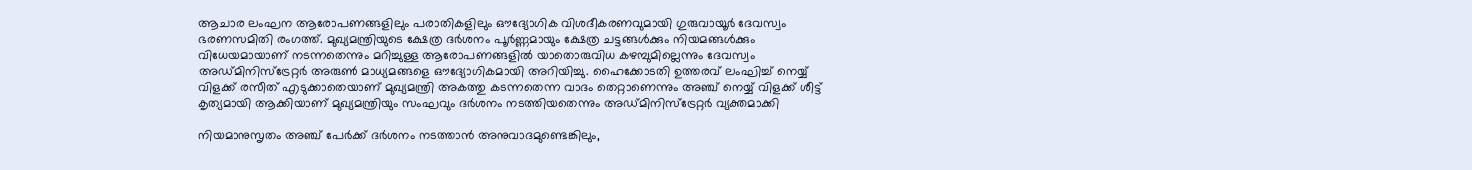ആചാര ലംഘന ആരോപണങ്ങളിലും പരാതികളിലും ഔദ്യോഗിക വിശദീകരണവുമായി ഗുരുവായൂർ ദേവസ്വം ഭരണസമിതി രംഗത്ത്. മുഖ്യമന്ത്രിയുടെ ക്ഷേത്ര ദർശനം പൂർണ്ണമായും ക്ഷേത്ര ചട്ടങ്ങൾക്കും നിയമങ്ങൾക്കും വിധേയമായാണ് നടന്നതെന്നും മറിച്ചുള്ള ആരോപണങ്ങളിൽ യാതൊരുവിധ കഴമ്പുമില്ലെന്നും ദേവസ്വം അഡ്മിനിസ്ട്രേറ്റർ അരുൺ മാധ്യമങ്ങളെ ഔദ്യോഗികമായി അറിയിച്ചു. ഹൈക്കോടതി ഉത്തരവ് ലംഘിച്ച് നെയ്യ് വിളക്ക് രസീത് എടുക്കാതെയാണ് മുഖ്യമന്ത്രി അകത്തു കടന്നതെന്ന വാദം തെറ്റാണെന്നും അഞ്ച് നെയ്യ് വിളക്ക് ശീട്ട് കൃത്യമായി ആക്കിയാണ് മുഖ്യമന്ത്രിയും സംഘവും ദർശനം നടത്തിയതെന്നും അഡ്മിനിസ്ട്രേറ്റർ വ്യക്തമാക്കി

നിയമാനുസൃതം അഞ്ച് പേർക്ക് ദർശനം നടത്താൻ അനുവാദമുണ്ടെങ്കിലും,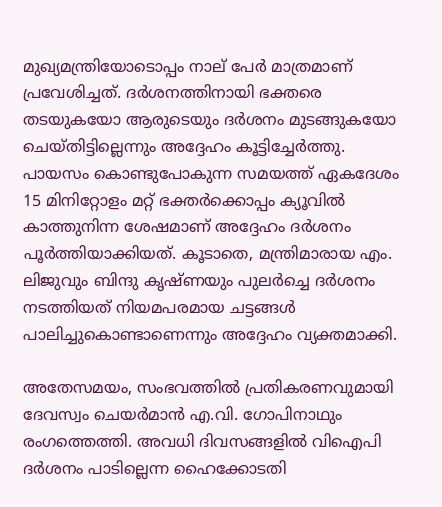മുഖ്യമന്ത്രിയോടൊപ്പം നാല് പേർ മാത്രമാണ് പ്രവേശിച്ചത്. ദർശനത്തിനായി ഭക്തരെ തടയുകയോ ആരുടെയും ദർശനം മുടങ്ങുകയോ ചെയ്തിട്ടില്ലെന്നും അദ്ദേഹം കൂട്ടിച്ചേർത്തു. പായസം കൊണ്ടുപോകുന്ന സമയത്ത് ഏകദേശം 15 മിനിറ്റോളം മറ്റ് ഭക്തർക്കൊപ്പം ക്യൂവിൽ കാത്തുനിന്ന ശേഷമാണ് അദ്ദേഹം ദർശനം പൂർത്തിയാക്കിയത്. കൂടാതെ, മന്ത്രിമാരായ എം. ലിജുവും ബിന്ദു കൃഷ്ണയും പുലർച്ചെ ദർശനം നടത്തിയത് നിയമപരമായ ചട്ടങ്ങൾ പാലിച്ചുകൊണ്ടാണെന്നും അദ്ദേഹം വ്യക്തമാക്കി.

അതേസമയം, സംഭവത്തിൽ പ്രതികരണവുമായി ദേവസ്വം ചെയർമാൻ എ.വി. ഗോപിനാഥും രംഗത്തെത്തി. അവധി ദിവസങ്ങളിൽ വിഐപി ദർശനം പാടില്ലെന്ന ഹൈക്കോടതി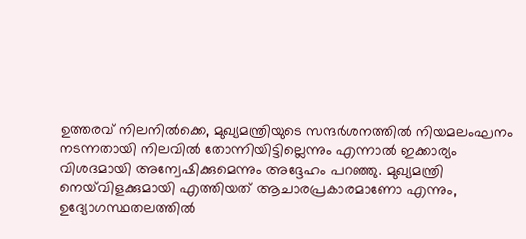ഉത്തരവ് നിലനിൽക്കെ, മുഖ്യമന്ത്രിയുടെ സന്ദർശനത്തിൽ നിയമലംഘനം നടന്നതായി നിലവിൽ തോന്നിയിട്ടില്ലെന്നും എന്നാൽ ഇക്കാര്യം വിശദമായി അന്വേഷിക്കുമെന്നും അദ്ദേഹം പറഞ്ഞു. മുഖ്യമന്ത്രി നെയ്‌വിളക്കുമായി എത്തിയത് ആചാരപ്രകാരമാണോ എന്നും, ഉദ്യോഗസ്ഥതലത്തിൽ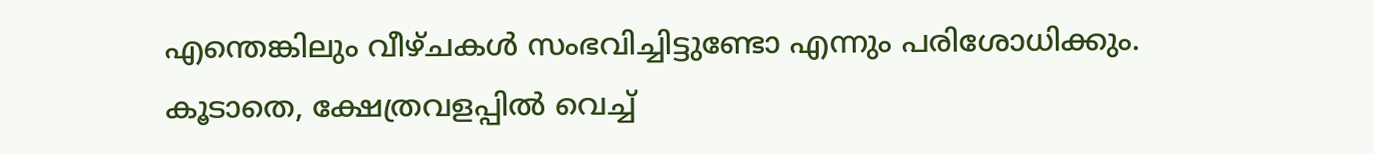എന്തെങ്കിലും വീഴ്ചകൾ സംഭവിച്ചിട്ടുണ്ടോ എന്നും പരിശോധിക്കും. കൂടാതെ, ക്ഷേത്രവളപ്പിൽ വെച്ച്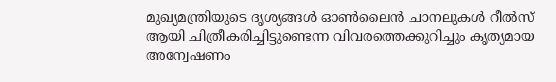മുഖ്യമന്ത്രിയുടെ ദൃശ്യങ്ങൾ ഓൺലൈൻ ചാനലുകൾ റീൽസ് ആയി ചിത്രീകരിച്ചിട്ടുണ്ടെന്ന വിവരത്തെക്കുറിച്ചും കൃത്യമായ അന്വേഷണം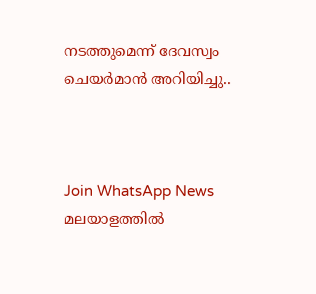നടത്തുമെന്ന് ദേവസ്വം ചെയർമാൻ അറിയിച്ചു..



Join WhatsApp News
മലയാളത്തില്‍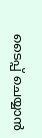ടൈപ്പ് ചെയ്യാന്‍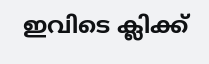ഇവിടെ ക്ലിക്ക്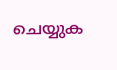ചെയ്യുക